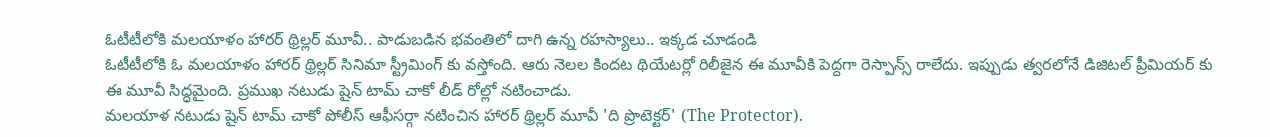ఓటీటీలోకి మలయాళం హారర్ థ్రిల్లర్ మూవీ.. పాడుబడిన భవంతిలో దాగి ఉన్న రహస్యాలు.. ఇక్కడ చూడండి
ఓటీటీలోకి ఓ మలయాళం హారర్ థ్రిల్లర్ సినిమా స్ట్రీమింగ్ కు వస్తోంది. ఆరు నెలల కిందట థియేటర్లో రిలీజైన ఈ మూవీకి పెద్దగా రెస్పాన్స్ రాలేదు. ఇప్పుడు త్వరలోనే డిజిటల్ ప్రీమియర్ కు ఈ మూవీ సిద్ధమైంది. ప్రముఖ నటుడు షైన్ టామ్ చాకో లీడ్ రోల్లో నటించాడు.
మలయాళ నటుడు షైన్ టామ్ చాకో పోలీస్ ఆఫీసర్గా నటించిన హారర్ థ్రిల్లర్ మూవీ 'ది ప్రొటెక్టర్' (The Protector).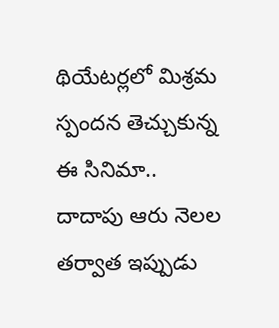థియేటర్లలో మిశ్రమ స్పందన తెచ్చుకున్న ఈ సినిమా.. దాదాపు ఆరు నెలల తర్వాత ఇప్పుడు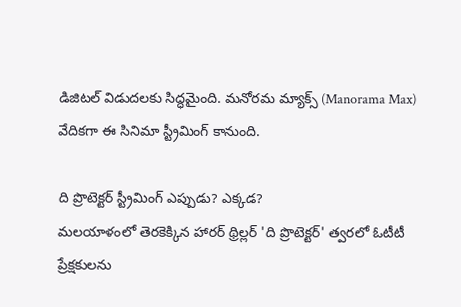డిజిటల్ విడుదలకు సిద్ధమైంది. మనోరమ మ్యాక్స్ (Manorama Max) వేదికగా ఈ సినిమా స్ట్రీమింగ్ కానుంది.

ది ప్రొటెక్టర్ స్ట్రీమింగ్ ఎప్పుడు? ఎక్కడ?
మలయాళంలో తెరకెక్కిన హారర్ థ్రిల్లర్ 'ది ప్రొటెక్టర్' త్వరలో ఓటీటీ ప్రేక్షకులను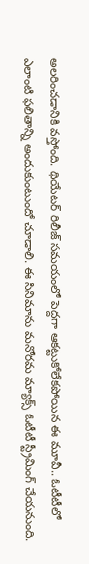అలరించడానికి వస్తోంది. థియేటర్ రిలీజ్ సమయంలో పెద్దగా ఆకట్టుకోలేకపోయిన ఈ మూవీ.. ఓటీటీలో ఎలాంటి ఫలితాన్ని అందుకుంటుందో చూడాలి. ఈ సినిమాను మనోరమ మ్యాక్స్ ఓటీటీ స్ట్రీమింగ్ చేయనుంది.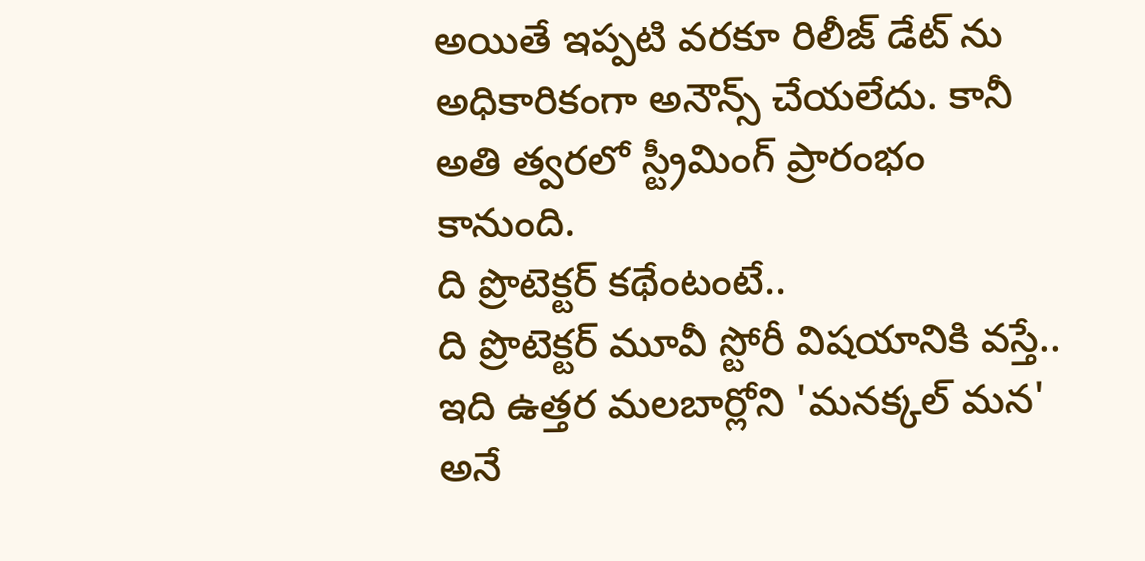అయితే ఇప్పటి వరకూ రిలీజ్ డేట్ ను అధికారికంగా అనౌన్స్ చేయలేదు. కానీ అతి త్వరలో స్ట్రీమింగ్ ప్రారంభం కానుంది.
ది ప్రొటెక్టర్ కథేంటంటే..
ది ప్రొటెక్టర్ మూవీ స్టోరీ విషయానికి వస్తే.. ఇది ఉత్తర మలబార్లోని 'మనక్కల్ మన' అనే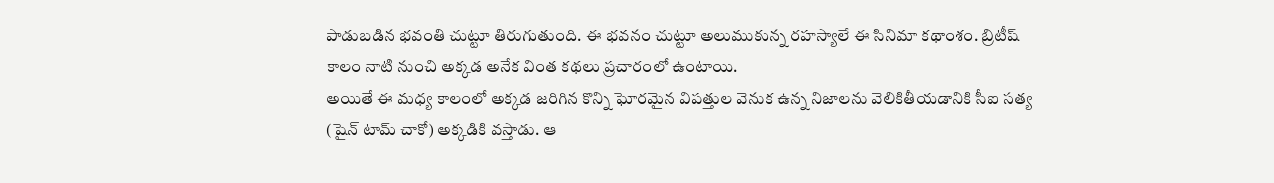పాడుబడిన భవంతి చుట్టూ తిరుగుతుంది. ఈ భవనం చుట్టూ అలుముకున్న రహస్యాలే ఈ సినిమా కథాంశం. బ్రిటీష్ కాలం నాటి నుంచి అక్కడ అనేక వింత కథలు ప్రచారంలో ఉంటాయి.
అయితే ఈ మధ్య కాలంలో అక్కడ జరిగిన కొన్ని ఘోరమైన విపత్తుల వెనుక ఉన్న నిజాలను వెలికితీయడానికి సీఐ సత్య (షైన్ టామ్ చాకో) అక్కడికి వస్తాడు. ఆ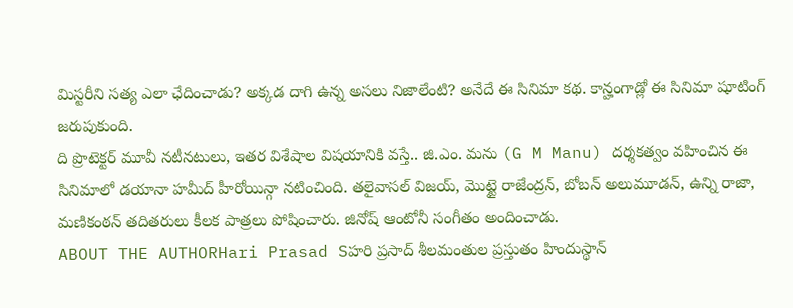మిస్టరీని సత్య ఎలా ఛేదించాడు? అక్కడ దాగి ఉన్న అసలు నిజాలేంటి? అనేదే ఈ సినిమా కథ. కాన్హంగాడ్లో ఈ సినిమా షూటింగ్ జరుపుకుంది.
ది ప్రొటెక్టర్ మూవీ నటీనటులు, ఇతర విశేషాల విషయానికి వస్తే.. జి.ఎం. మను (G M Manu) దర్శకత్వం వహించిన ఈ సినిమాలో డయానా హమీద్ హీరోయిన్గా నటించింది. తలైవాసల్ విజయ్, మొట్టై రాజేంద్రన్, బోబన్ అలుమూడన్, ఉన్ని రాజా, మణికంఠన్ తదితరులు కీలక పాత్రలు పోషించారు. జినోష్ ఆంటోనీ సంగీతం అందించాడు.
ABOUT THE AUTHORHari Prasad Sహరి ప్రసాద్ శీలమంతుల ప్రస్తుతం హిందుస్థాన్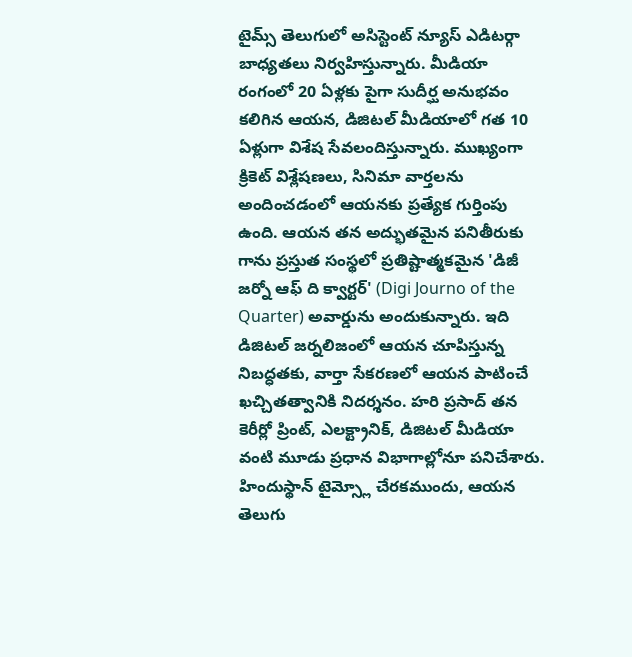టైమ్స్ తెలుగులో అసిస్టెంట్ న్యూస్ ఎడిటర్గా బాధ్యతలు నిర్వహిస్తున్నారు. మీడియా రంగంలో 20 ఏళ్లకు పైగా సుదీర్ఘ అనుభవం కలిగిన ఆయన, డిజిటల్ మీడియాలో గత 10 ఏళ్లుగా విశేష సేవలందిస్తున్నారు. ముఖ్యంగా క్రికెట్ విశ్లేషణలు, సినిమా వార్తలను అందించడంలో ఆయనకు ప్రత్యేక గుర్తింపు ఉంది. ఆయన తన అద్భుతమైన పనితీరుకు గాను ప్రస్తుత సంస్థలో ప్రతిష్టాత్మకమైన 'డిజీ జర్నో ఆఫ్ ది క్వార్టర్' (Digi Journo of the Quarter) అవార్డును అందుకున్నారు. ఇది డిజిటల్ జర్నలిజంలో ఆయన చూపిస్తున్న నిబద్ధతకు, వార్తా సేకరణలో ఆయన పాటించే ఖచ్చితత్వానికి నిదర్శనం. హరి ప్రసాద్ తన కెరీర్లో ప్రింట్, ఎలక్ట్రానిక్, డిజిటల్ మీడియా వంటి మూడు ప్రధాన విభాగాల్లోనూ పనిచేశారు. హిందుస్థాన్ టైమ్స్లో చేరకముందు, ఆయన తెలుగు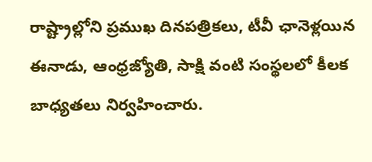రాష్ట్రాల్లోని ప్రముఖ దినపత్రికలు, టీవీ ఛానెళ్లయిన ఈనాడు, ఆంధ్రజ్యోతి, సాక్షి వంటి సంస్థలలో కీలక బాధ్యతలు నిర్వహించారు.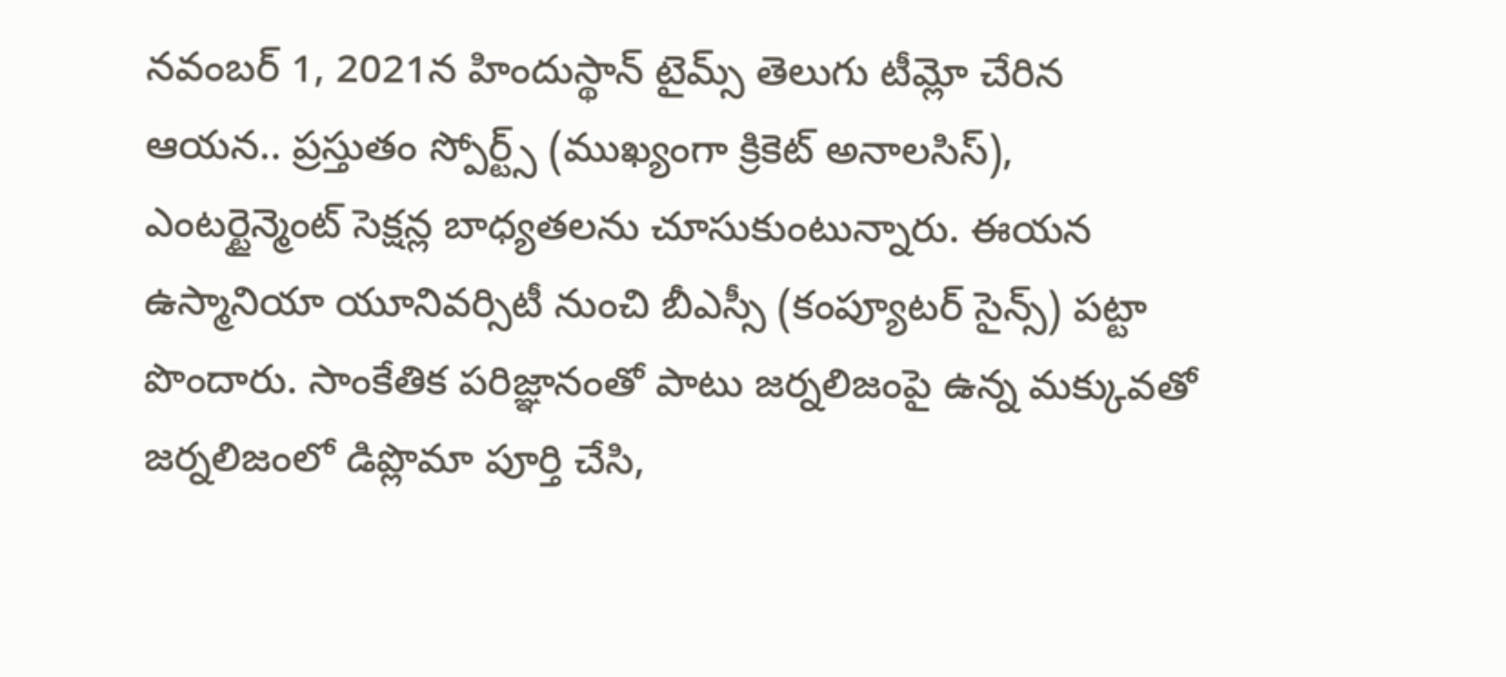నవంబర్ 1, 2021న హిందుస్థాన్ టైమ్స్ తెలుగు టీమ్లో చేరిన ఆయన.. ప్రస్తుతం స్పోర్ట్స్ (ముఖ్యంగా క్రికెట్ అనాలసిస్), ఎంటర్టైన్మెంట్ సెక్షన్ల బాధ్యతలను చూసుకుంటున్నారు. ఈయన ఉస్మానియా యూనివర్సిటీ నుంచి బీఎస్సీ (కంప్యూటర్ సైన్స్) పట్టా పొందారు. సాంకేతిక పరిజ్ఞానంతో పాటు జర్నలిజంపై ఉన్న మక్కువతో జర్నలిజంలో డిప్లొమా పూర్తి చేసి,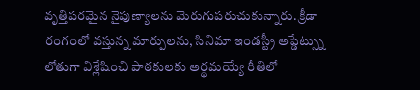వృత్తిపరమైన నైపుణ్యాలను మెరుగుపరుచుకున్నారు. క్రీడా రంగంలో వస్తున్న మార్పులను, సినిమా ఇండస్ట్రీ అప్డేట్స్ను లోతుగా విశ్లేషించి పాఠకులకు అర్థమయ్యే రీతిలో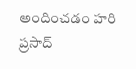అందించడం హరి ప్రసాద్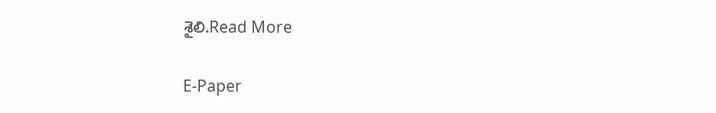శైలి.Read More

E-Paper